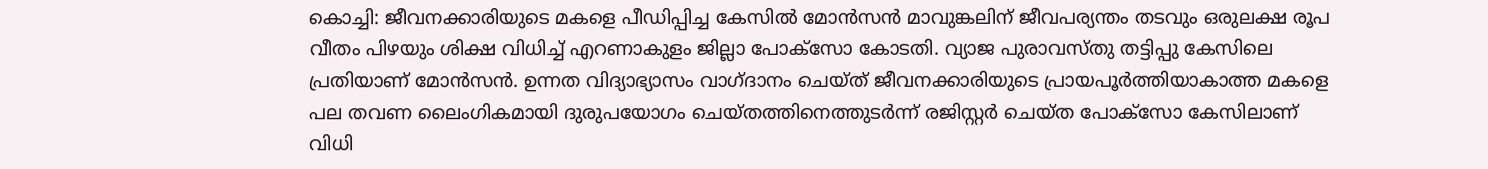കൊച്ചി: ജീവനക്കാരിയുടെ മകളെ പീഡിപ്പിച്ച കേസിൽ മോൻസൻ മാവുങ്കലിന് ജീവപര്യന്തം തടവും ഒരുലക്ഷ രൂപ വീതം പിഴയും ശിക്ഷ വിധിച്ച് എറണാകുളം ജില്ലാ പോക്സോ കോടതി. വ്യാജ പുരാവസ്തു തട്ടിപ്പു കേസിലെ പ്രതിയാണ് മോൻസൻ. ഉന്നത വിദ്യാഭ്യാസം വാഗ്ദാനം ചെയ്ത് ജീവനക്കാരിയുടെ പ്രായപൂർത്തിയാകാത്ത മകളെ പല തവണ ലൈംഗികമായി ദുരുപയോഗം ചെയ്തത്തിനെത്തുടർന്ന് രജിസ്റ്റർ ചെയ്ത പോക്സോ കേസിലാണ് വിധി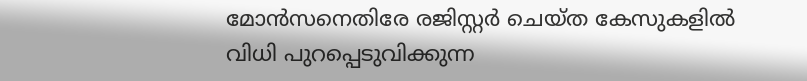മോൻസനെതിരേ രജിസ്റ്റർ ചെയ്ത കേസുകളിൽ വിധി പുറപ്പെടുവിക്കുന്ന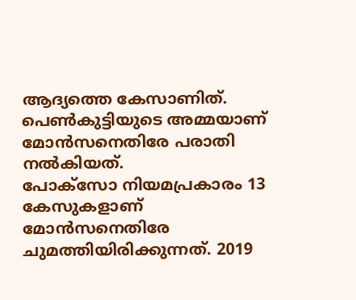ആദ്യത്തെ കേസാണിത്. പെൺകുട്ടിയുടെ അമ്മയാണ് മോൻസനെതിരേ പരാതി നൽകിയത്.
പോക്സോ നിയമപ്രകാരം 13 കേസുകളാണ് മോൻസനെതിരേ ചുമത്തിയിരിക്കുന്നത്. 2019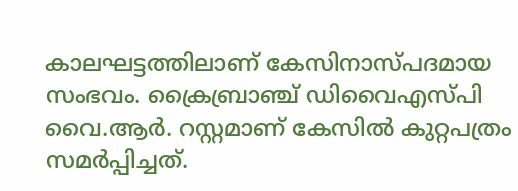കാലഘട്ടത്തിലാണ് കേസിനാസ്പദമായ സംഭവം. ക്രൈബ്രാഞ്ച് ഡിവൈഎസ്പി വൈ.ആർ. റസ്റ്റമാണ് കേസിൽ കുറ്റപത്രം സമർപ്പിച്ചത്.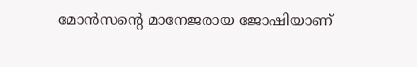മോൻസന്റെ മാനേജരായ ജോഷിയാണ്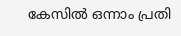കേസിൽ ഒന്നാം പ്രതി